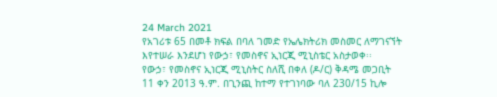24 March 2021
የአገሪቱ 65 በመቶ ክፍል በባለ ገመድ የኤሌክትሪክ መስመር ለማገናኘት እየተሠራ እንደሆነ የውኃ፣ የመስኖና ኢነርጂ ሚኒስቴር አስታወቀ፡፡
የውኃ፣ የመስኖና ኢነርጂ ሚኒስትር ስለሺ በቀለ (ዶ/ር) ቅዳሜ መጋቢት 11 ቀን 2013 ዓ.ም. በጊንጪ ከተማ የተገነባው ባለ 230/15 ኪሎ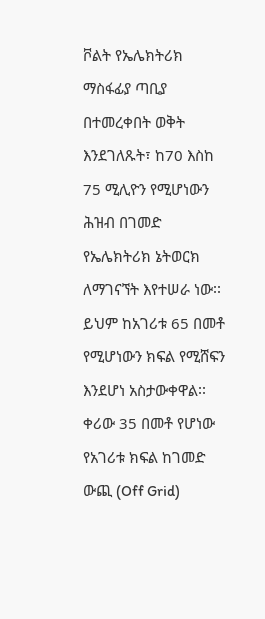ቮልት የኤሌክትሪክ ማስፋፊያ ጣቢያ በተመረቀበት ወቅት እንደገለጹት፣ ከ70 እስከ 75 ሚሊዮን የሚሆነውን ሕዝብ በገመድ የኤሌክትሪክ ኔትወርክ ለማገናኘት እየተሠራ ነው፡፡ ይህም ከአገሪቱ 65 በመቶ የሚሆነውን ክፍል የሚሸፍን እንደሆነ አስታውቀዋል፡፡
ቀሪው 35 በመቶ የሆነው የአገሪቱ ክፍል ከገመድ ውጪ (Off Grid)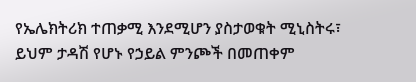የኤሌክትሪክ ተጠቃሚ እንደሚሆን ያስታወቁት ሚኒስትሩ፣ ይህም ታዳሽ የሆኑ የኃይል ምንጮች በመጠቀም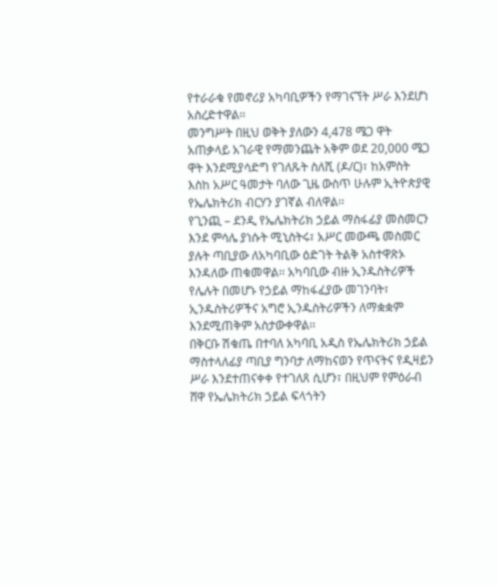የተራራቁ የመኖሪያ አካባቢዎችን የማገናኘት ሥራ እንደሆነ አስረድተዋል፡፡
መንግሥት በዚህ ወቅት ያለውን 4,478 ሜጋ ዋት አጠቃላይ አገራዊ የማመንጨት አቅም ወደ 20,000 ሜጋ ዋት እንደሚያሳድግ የገለጹት ስለሺ (ዶ/ር)፣ ከአምስት እስከ አሥር ዓመታት ባለው ጊዜ ውስጥ ሁሉም ኢትዮጵያዊ የኤሌክትሪክ ብርሃን ያገኛል ብለዋል፡፡
የጊንጪ – ደንዲ የኤሌክትሪክ ኃይል ማስፋፊያ መስመርን እንደ ምሳሌ ያነሱት ሚኒስትሩ፣ አሥር መውጫ መስመር ያሉት ጣቢያው ለአካባቢው ዕድገት ትልቅ አስተዋጽኦ እንዳለው ጠቁመዋል፡፡ አካባቢው ብዙ ኢንዱስትሪዎች የሌሉት በመሆኑ የኃይል ማከፋፈያው መገንባት፣ ኢንዱስትሪዎችና አግሮ ኢንዱስትሪዎችን ለማቋቋም እንደሚጠቅም አስታውቀዋል፡፡
በቅርቡ ሽቁጤ በተባለ አካባቢ አዲስ የኤሌክትሪክ ኃይል ማስተላለፊያ ጣቢያ ግንባታ ለማከናወን የጥናትና የዲዛይን ሥራ እንደተጠናቀቀ የተገለጸ ሲሆን፣ በዚህም የምዕራብ ሸዋ የኤሌክትሪክ ኃይል ፍላጎትን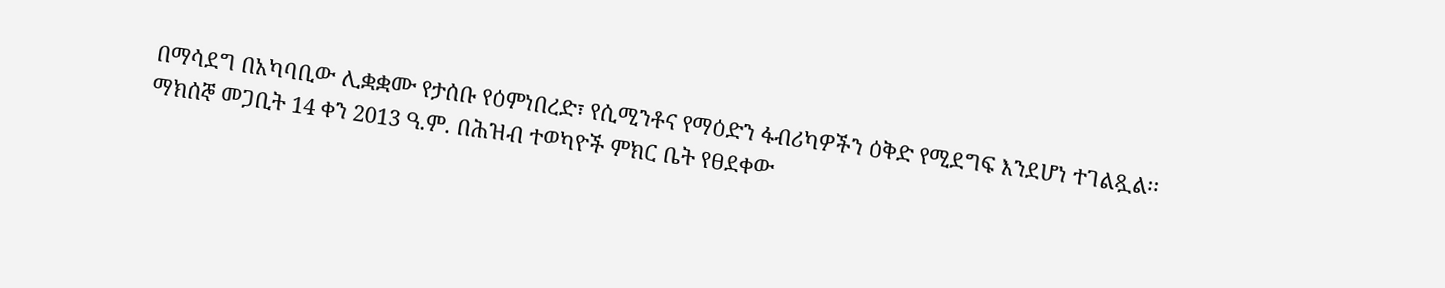በማሳደግ በአካባቢው ሊቋቋሙ የታሰቡ የዕምነበረድ፣ የሲሚንቶና የማዕድን ፋብሪካዎችን ዕቅድ የሚደግፍ እንደሆነ ተገልጿል፡፡
ማክሰኞ መጋቢት 14 ቀን 2013 ዓ.ም. በሕዝብ ተወካዮች ምክር ቤት የፀደቀው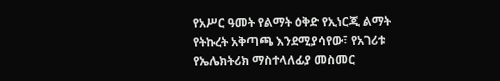የአሥር ዓመት የልማት ዕቅድ የኢነርጂ ልማት የትኩረት አቅጣጫ እንደሚያሳየው፣ የአገሪቱ የኤሌክትሪክ ማስተላለፊያ መስመር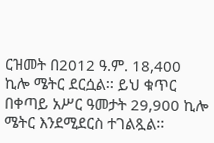ርዝመት በ2012 ዓ.ም. 18,400 ኪሎ ሜትር ደርሷል፡፡ ይህ ቁጥር በቀጣይ አሥር ዓመታት 29,900 ኪሎ ሜትር እንደሚደርስ ተገልጿል፡፡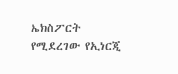ኤክስፖርት የሚደረገው የኢነርጂ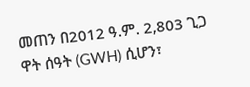መጠን በ2012 ዓ.ም. 2,803 ጊጋ ዋት ሰዓት (GWH) ሲሆን፣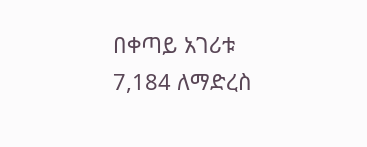በቀጣይ አገሪቱ 7,184 ለማድረስ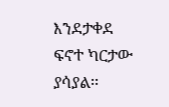እንደታቀደ ፍኖተ ካርታው ያሳያል፡፡